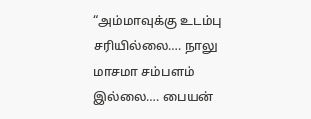“அம்மாவுக்கு உடம்பு சரியில்லை…. நாலு மாசமா சம்பளம் இல்லை…. பையன்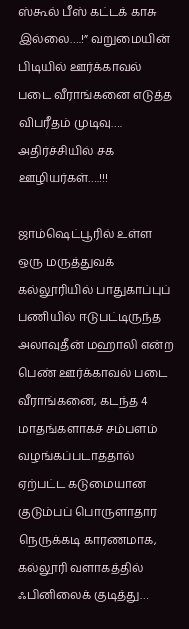ஸ்கூல் பீஸ் கட்டக் காசு இல்லை….!” வறுமையின் பிடியில் ஊர்க்காவல் படை வீராங்கனை எடுத்த விபரீதம் முடிவு…. அதிர்ச்சியில் சக ஊழியர்கள்….!!!

ஜாம்ஷெட்பூரில் உள்ள ஒரு மருத்துவக் கல்லூரியில் பாதுகாப்புப் பணியில் ஈடுபட்டிருந்த அலாவுதீன் மஹாலி என்ற பெண் ஊர்க்காவல் படை வீராங்கனை, கடந்த 4  மாதங்களாகச் சம்பளம் வழங்கப்படாததால் ஏற்பட்ட கடுமையான குடும்பப் பொருளாதார நெருக்கடி காரணமாக, கல்லூரி வளாகத்தில் ஃபினிலைக் குடித்து…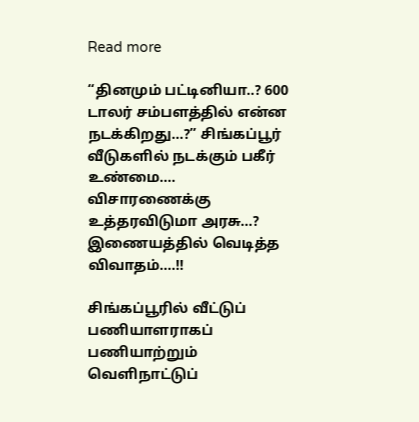Read more

“தினமும் பட்டினியா..? 600 டாலர் சம்பளத்தில் என்ன நடக்கிறது…?” சிங்கப்பூர் வீடுகளில் நடக்கும் பகீர் உண்மை…. விசாரணைக்கு உத்தரவிடுமா அரசு…? இணையத்தில் வெடித்த விவாதம்….!!

சிங்கப்பூரில் வீட்டுப் பணியாளராகப் பணியாற்றும் வெளிநாட்டுப்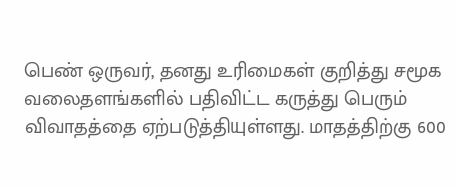பெண் ஒருவர், தனது உரிமைகள் குறித்து சமூக வலைதளங்களில் பதிவிட்ட கருத்து பெரும் விவாதத்தை ஏற்படுத்தியுள்ளது. மாதத்திற்கு 600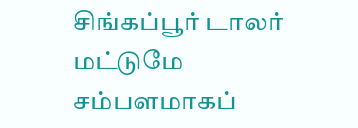சிங்கப்பூர் டாலர் மட்டுமே சம்பளமாகப்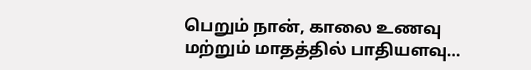பெறும் நான், காலை உணவு மற்றும் மாதத்தில் பாதியளவு…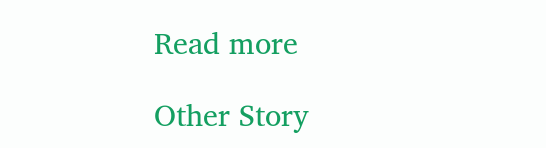Read more

Other Story